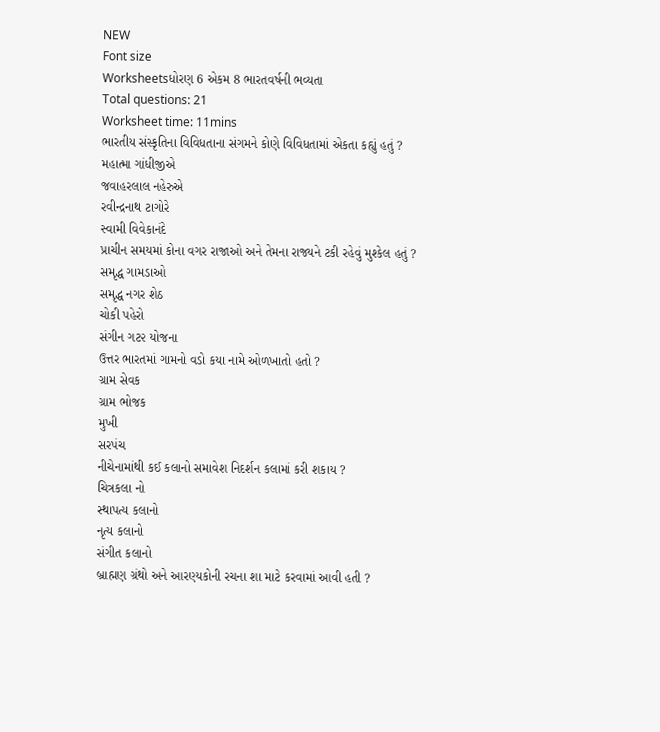NEW
Font size
Worksheetsધોરણ 6 એકમ 8 ભારતવર્ષની ભવ્યતા
Total questions: 21
Worksheet time: 11mins
ભારતીય સંસ્કૃતિના વિવિધતાના સંગમને કોણે વિવિધતામાં એકતા કહ્યું હતું ?
મહાત્મા ગાંધીજીએ
જવાહરલાલ નહેરુએ
રવીન્દ્રનાથ ટાગોરે
સ્વામી વિવેકાનંદે
પ્રાચીન સમયમાં કોના વગર રાજાઓ અને તેમના રાજ્યને ટકી રહેવું મુશ્કેલ હતું ?
સમૃદ્ધ ગામડાઓ
સમૃદ્ધ નગર શેઠ
ચોકી પહેરો
સંગીન ગટ૨ યોજના
ઉત્તર ભારતમાં ગામનો વડો કયા નામે ઓળખાતો હતો ?
ગ્રામ સેવક
ગ્રામ ભોજક
મુખી
સરપંચ
નીચેનામાંથી કઈ કલાનો સમાવેશ નિદર્શન કલામાં કરી શકાય ?
ચિત્રકલા નો
સ્થાપત્ય કલાનો
નૃત્ય કલાનો
સંગીત કલાનો
બ્રાહ્મણ ગ્રંથો અને આરણ્યકોની રચના શા માટે કરવામાં આવી હતી ?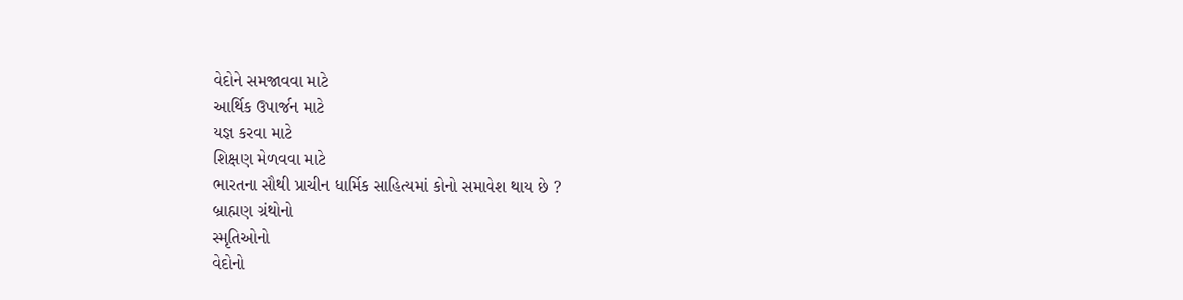વેદોને સમજાવવા માટે
આર્થિક ઉપાર્જન માટે
યજ્ઞ કરવા માટે
શિક્ષણ મેળવવા માટે
ભારતના સૌથી પ્રાચીન ધાર્મિક સાહિત્યમાં કોનો સમાવેશ થાય છે ?
બ્રાહ્મણ ગ્રંથોનો
સ્મૃતિઓનો
વેદોનો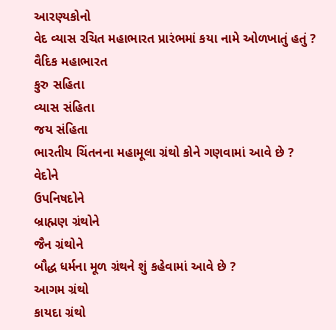આરણ્યકોનો
વેદ વ્યાસ રચિત મહાભારત પ્રારંભમાં કયા નામે ઓળખાતું હતું ?
વૈદિક મહાભારત
કુરુ સહિતા
વ્યાસ સંહિતા
જય સંહિતા
ભારતીય ચિંતનના મહામૂલા ગ્રંથો કોને ગણવામાં આવે છે ?
વેદોને
ઉપનિષદોને
બ્રાહ્મણ ગ્રંથોને
જૈન ગ્રંથોને
બૌદ્ધ ધર્મના મૂળ ગ્રંથને શું કહેવામાં આવે છે ?
આગમ ગ્રંથો
કાયદા ગ્રંથો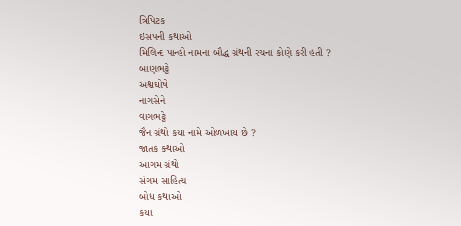ત્રિપિટક
ઇસપની કથાઓ
મિલિન્દ પાન્હો નામના બૌદ્ધ ગ્રંથની રચના કોણે કરી હતી ?
બાણભટ્ટે
અશ્વઘોષે
નાગસેને
વાગભટ્ટે
જૈન ગ્રંથો કયા નામે ઓળખાય છે ?
જાતક ક્થાઓ
આગમ ગ્રંથો
સંગમ સાહિત્ય
બોધ કથાઓ
કયા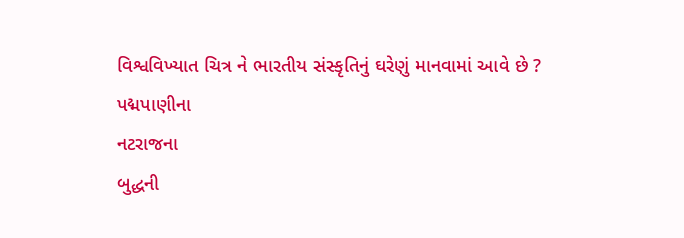વિશ્વવિખ્યાત ચિત્ર ને ભારતીય સંસ્કૃતિનું ઘરેણું માનવામાં આવે છે ?
પદ્મપાણીના
નટરાજના
બુદ્ધની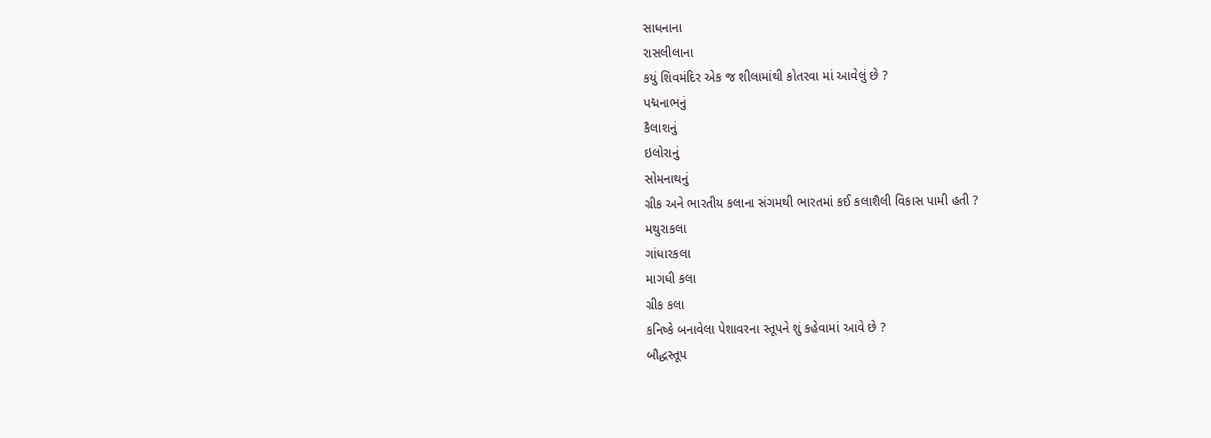સાધનાના
રાસલીલાના
કયું શિવમંદિર એક જ શીલામાંથી કોતરવા માં આવેલું છે ?
પદ્મનાભનું
કૈલાશનું
ઇલોરાનું
સોમનાથનું
ગ્રીક અને ભારતીય કલાના સંગમથી ભારતમાં કઈ કલાશૈલી વિકાસ પામી હતી ?
મથુરાકલા
ગાંધારકલા
માગધી કલા
ગ્રીક કલા
કનિષ્કે બનાવેલા પેશાવરના સ્તૂપને શું કહેવામાં આવે છે ?
બૌદ્ધસ્તૂપ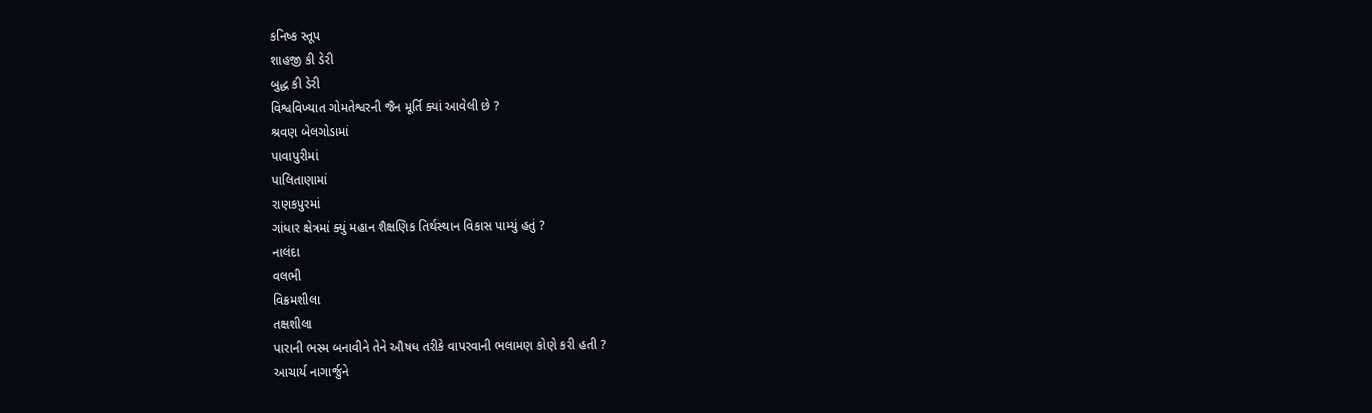કનિષ્ક સ્તૂપ
શાહજી કી ડેરી
બુદ્ધ કી ડેરી
વિશ્વવિખ્યાત ગોમતેશ્વરની જૈન મૂર્તિ ક્યાં આવેલી છે ?
શ્રવણ બેલગોડામાં
પાવાપુરીમાં
પાલિતાણામાં
રાણકપુરમાં
ગાંધાર ક્ષેત્રમાં ક્યું મહાન શૈક્ષણિક તિર્થસ્થાન વિકાસ પામ્યું હતું ?
નાલંદા
વલભી
વિક્રમશીલા
તક્ષશીલા
પારાની ભસ્મ બનાવીને તેને ઔષધ તરીકે વાપરવાની ભલામણ કોણે કરી હતી ?
આચાર્ય નાગાર્જુને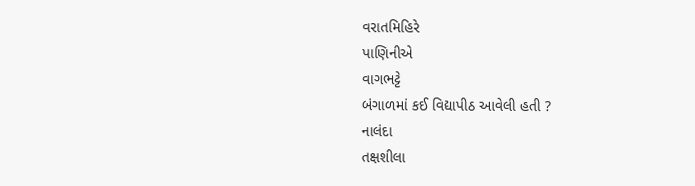વરાતમિહિરે
પાણિનીએ
વાગભટ્ટે
બંગાળમાં કઈ વિદ્યાપીઠ આવેલી હતી ?
નાલંદા
તક્ષશીલા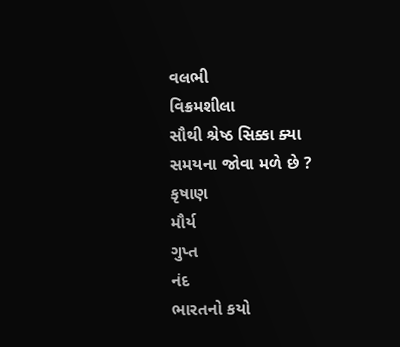વલભી
વિક્રમશીલા
સૌથી શ્રેષ્ઠ સિક્કા ક્યા સમયના જોવા મળે છે ?
કૃષાણ
મૌર્ય
ગુપ્ત
નંદ
ભારતનો કયો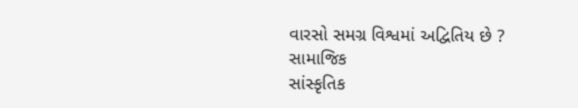વારસો સમગ્ર વિશ્વમાં અદ્વિતિય છે ?
સામાજિક
સાંસ્કૃતિક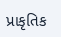પ્રાકૃતિક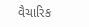વૈચારિક